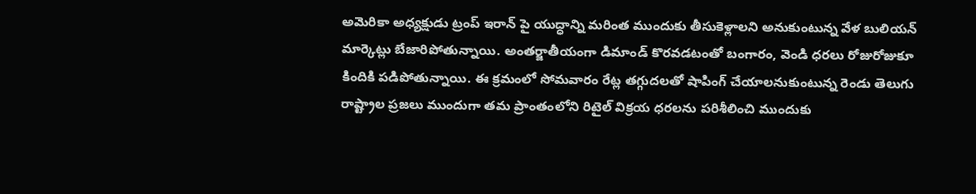అమెరికా అధ్యక్షుడు ట్రంప్ ఇరాన్ పై యుద్ధాన్ని మరింత ముందుకు తీసుకెళ్లాలని అనుకుంటున్న వేళ బులియన్ మార్కెట్లు బేజారిపోతున్నాయి. అంతర్జాతీయంగా డిమాండ్ కొరవడటంతో బంగారం, వెండి ధరలు రోజురోజుకూ కిందికి పడిపోతున్నాయి. ఈ క్రమంలో సోమవారం రేట్ల తగ్గుదలతో షాపింగ్ చేయాలనుకుంటున్న రెండు తెలుగు రాష్ట్రాల ప్రజలు ముందుగా తమ ప్రాంతంలోని రిటైల్ విక్రయ ధరలను పరిశీలించి ముందుకు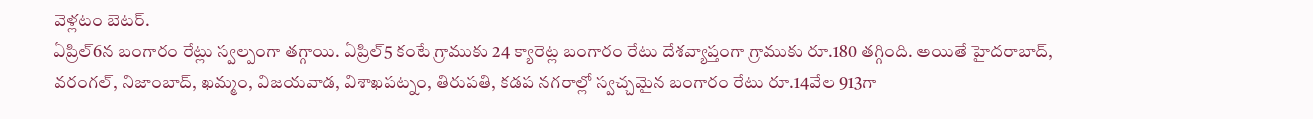వెళ్లటం బెటర్.
ఏప్రిల్6న బంగారం రేట్లు స్వల్పంగా తగ్గాయి. ఏప్రిల్5 కంటే గ్రాముకు 24 క్యారెట్ల బంగారం రేటు దేశవ్యాప్తంగా గ్రాముకు రూ.180 తగ్గింది. అయితే హైదరాబాద్, వరంగల్, నిజాంబాద్, ఖమ్మం, విజయవాడ, విశాఖపట్నం, తిరుపతి, కడప నగరాల్లో స్వచ్చమైన బంగారం రేటు రూ.14వేల 913గా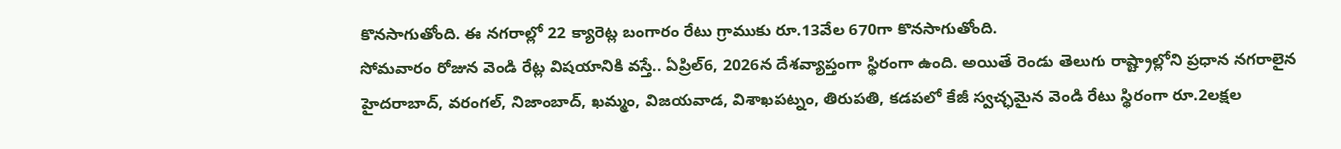కొనసాగుతోంది. ఈ నగరాల్లో 22 క్యారెట్ల బంగారం రేటు గ్రాముకు రూ.13వేల 670గా కొనసాగుతోంది.
సోమవారం రోజున వెండి రేట్ల విషయానికి వస్తే.. ఏప్రిల్6, 2026న దేశవ్యాప్తంగా స్థిరంగా ఉంది. అయితే రెండు తెలుగు రాష్ట్రాల్లోని ప్రధాన నగరాలైన హైదరాబాద్, వరంగల్, నిజాంబాద్, ఖమ్మం, విజయవాడ, విశాఖపట్నం, తిరుపతి, కడపలో కేజీ స్వచ్ఛమైన వెండి రేటు స్థిరంగా రూ.2లక్షల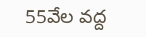55వేల వద్ద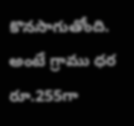కొనసాగుతోంది. అంటే గ్రాము ధర రూ.255గా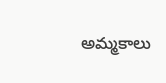అమ్మకాలు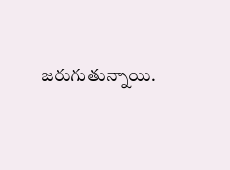జరుగుతున్నాయి.